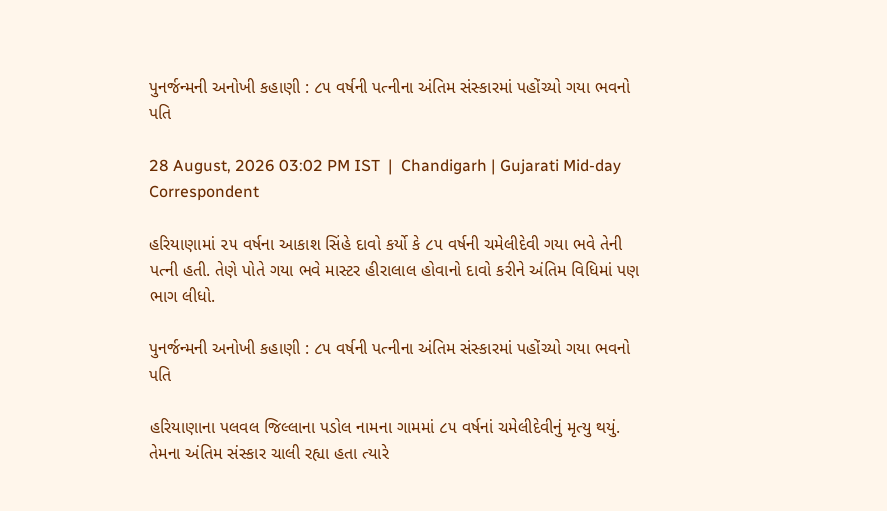પુનર્જન્મની અનોખી કહાણી : ૮૫ વર્ષની પત્નીના અંતિમ સંસ્કારમાં પહોંચ્યો ગયા ભવનો પતિ

28 August, 2026 03:02 PM IST  |  Chandigarh | Gujarati Mid-day Correspondent

હરિયાણામાં ૨૫ વર્ષના આકાશ સિંહે દાવો કર્યો કે ૮૫ વર્ષની ચમેલીદેવી ગયા ભવે તેની પત્ની હતી. તેણે પોતે ગયા ભવે માસ્ટર હીરાલાલ હોવાનો દાવો કરીને અંતિમ વિધિમાં પણ ભાગ લીધો.

પુનર્જન્મની અનોખી કહાણી : ૮૫ વર્ષની પત્નીના અંતિમ સંસ્કારમાં પહોંચ્યો ગયા ભવનો પતિ

હરિયાણાના પલવલ જિલ્લાના પડોલ નામના ગામમાં ૮૫ વર્ષનાં ચમેલીદેવીનું મૃત્યુ થયું. તેમના અંતિમ સંસ્કાર ચાલી રહ્યા હતા ત્યારે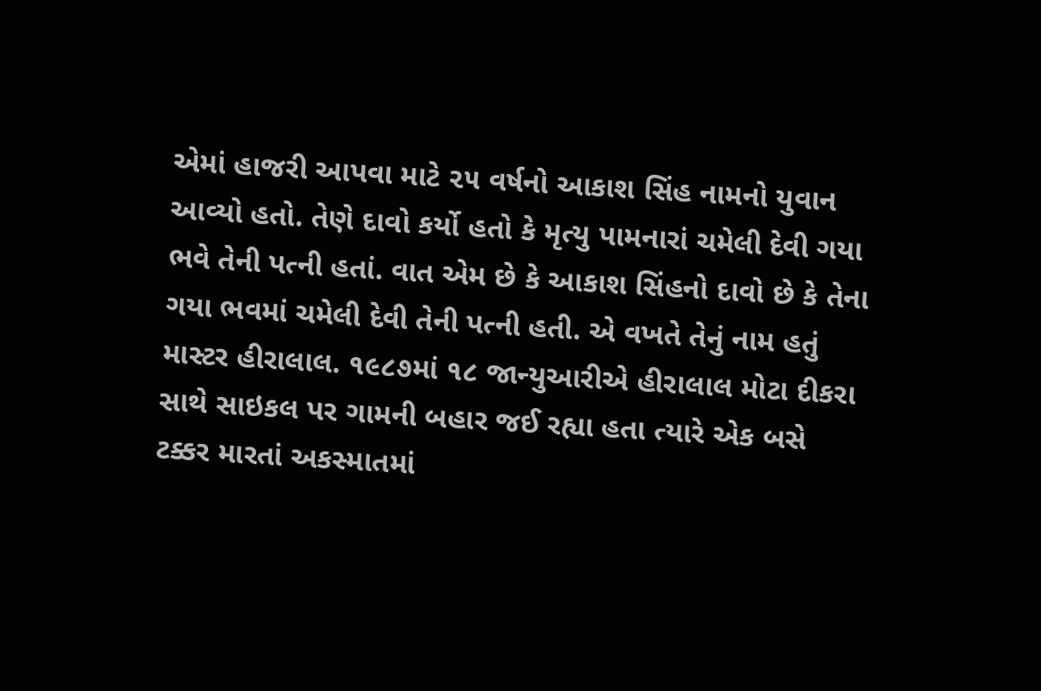એમાં હાજરી આપવા માટે ૨૫ વર્ષનો આકાશ સિંહ નામનો યુવાન આવ્યો હતો. તેણે દાવો કર્યો હતો કે મૃત્યુ પામનારાં ચમેલી દેવી ગયા ભવે તેની પત્ની હતાં. વાત એમ છે કે આકાશ સિંહનો દાવો છે કે તેના ગયા ભવમાં ચમેલી દેવી તેની પત્ની હતી. એ વખતે તેનું નામ હતું માસ્ટર હીરાલાલ. ૧૯૮૭માં ૧૮ જાન્યુઆરીએ હીરાલાલ મોટા દીકરા સાથે સાઇકલ પર ગામની બહાર જઈ રહ્યા હતા ત્યારે એક બસે ટક્કર મારતાં અકસ્માતમાં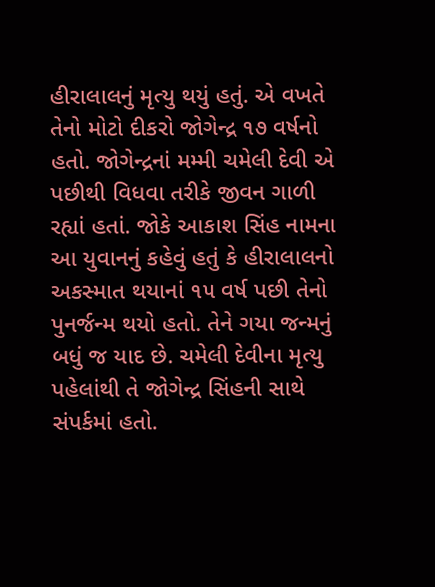હીરાલાલનું મૃત્યુ થયું હતું. એ વખતે તેનો મોટો દીકરો જોગેન્દ્ર ૧૭ વર્ષનો હતો. જોગેન્દ્રનાં મમ્મી ચમેલી દેવી એ પછીથી વિધવા તરીકે જીવન ગાળી રહ્યાં હતાં. જોકે આકાશ સિંહ નામના આ યુવાનનું કહેવું હતું કે હીરાલાલનો અકસ્માત થયાનાં ૧૫ વર્ષ પછી તેનો પુનર્જન્મ થયો હતો. તેને ગયા જન્મનું બધું જ યાદ છે. ચમેલી દેવીના મૃત્યુ પહેલાંથી તે જોગેન્દ્ર સિંહની સાથે સંપર્કમાં હતો.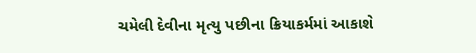ચમેલી દેવીના મૃત્યુ પછીના ક્રિયાકર્મમાં આકાશે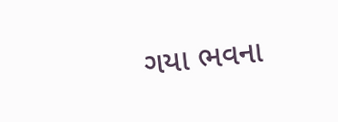ગયા ભવના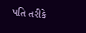પતિ તરીકે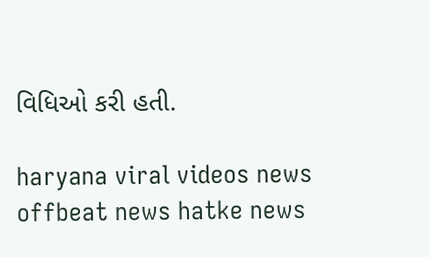વિધિઓ કરી હતી.

haryana viral videos news offbeat news hatke news